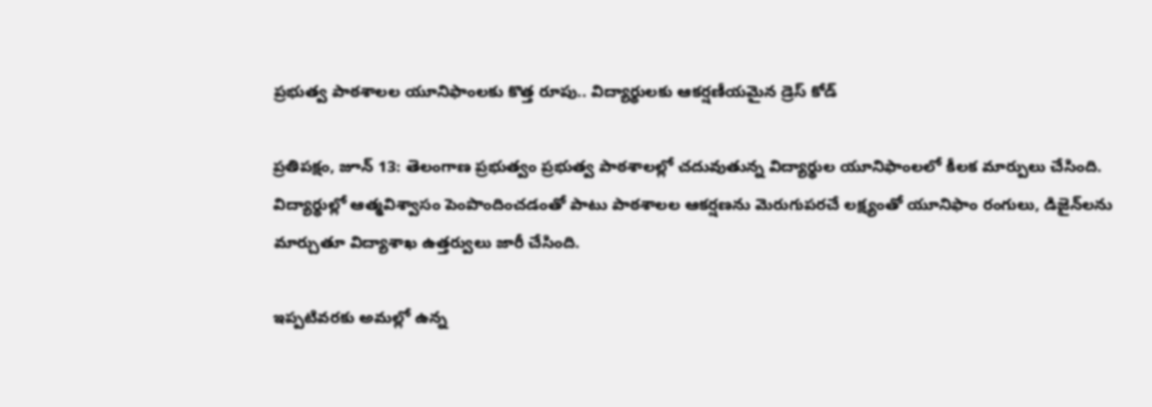ప్రభుత్వ పాఠశాలల యూనిఫాంలకు కొత్త రూపు.. విద్యార్థులకు ఆకర్షణీయమైన డ్రెస్ కోడ్

ప్రతిపక్షం, జూన్ 13: తెలంగాణ ప్రభుత్వం ప్రభుత్వ పాఠశాలల్లో చదువుతున్న విద్యార్థుల యూనిఫాంలలో కీలక మార్పులు చేసింది. విద్యార్థుల్లో ఆత్మవిశ్వాసం పెంపొందించడంతో పాటు పాఠశాలల ఆకర్షణను మెరుగుపరచే లక్ష్యంతో యూనిఫాం రంగులు, డిజైన్‌లను మార్చుతూ విద్యాశాఖ ఉత్తర్వులు జారీ చేసింది.

ఇప్పటివరకు అమల్లో ఉన్న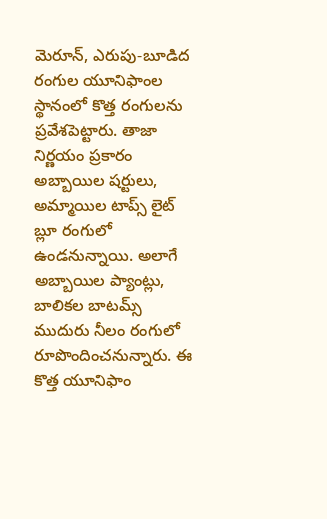మెరూన్, ఎరుపు-బూడిద రంగుల యూనిఫాంల స్థానంలో కొత్త రంగులను ప్రవేశపెట్టారు. తాజా నిర్ణయం ప్రకారం అబ్బాయిల షర్టులు, అమ్మాయిల టాప్స్ లైట్ బ్లూ రంగులో ఉండనున్నాయి. అలాగే అబ్బాయిల ప్యాంట్లు, బాలికల బాటమ్స్ ముదురు నీలం రంగులో రూపొందించనున్నారు. ఈ కొత్త యూనిఫాం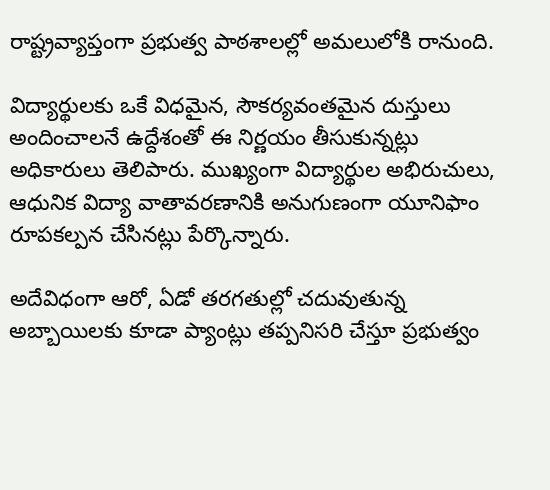రాష్ట్రవ్యాప్తంగా ప్రభుత్వ పాఠశాలల్లో అమలులోకి రానుంది.

విద్యార్థులకు ఒకే విధమైన, సౌకర్యవంతమైన దుస్తులు అందించాలనే ఉద్దేశంతో ఈ నిర్ణయం తీసుకున్నట్లు అధికారులు తెలిపారు. ముఖ్యంగా విద్యార్థుల అభిరుచులు, ఆధునిక విద్యా వాతావరణానికి అనుగుణంగా యూనిఫాం రూపకల్పన చేసినట్లు పేర్కొన్నారు.

అదేవిధంగా ఆరో, ఏడో తరగతుల్లో చదువుతున్న అబ్బాయిలకు కూడా ప్యాంట్లు తప్పనిసరి చేస్తూ ప్రభుత్వం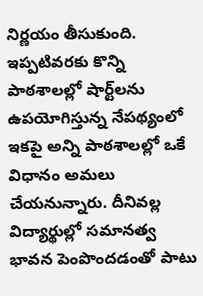నిర్ణయం తీసుకుంది. ఇప్పటివరకు కొన్ని పాఠశాలల్లో షార్ట్‌లను ఉపయోగిస్తున్న నేపథ్యంలో ఇకపై అన్ని పాఠశాలల్లో ఒకే విధానం అమలు చేయనున్నారు. దీనివల్ల విద్యార్థుల్లో సమానత్వ భావన పెంపొందడంతో పాటు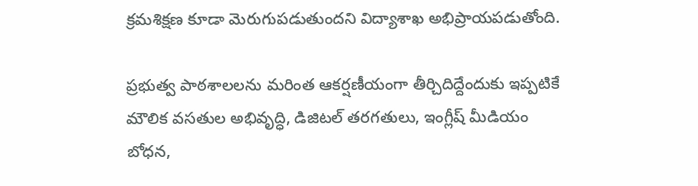క్రమశిక్షణ కూడా మెరుగుపడుతుందని విద్యాశాఖ అభిప్రాయపడుతోంది.

ప్రభుత్వ పాఠశాలలను మరింత ఆకర్షణీయంగా తీర్చిదిద్దేందుకు ఇప్పటికే మౌలిక వసతుల అభివృద్ధి, డిజిటల్ తరగతులు, ఇంగ్లీష్ మీడియం బోధన,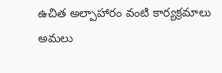ఉచిత అల్పాహారం వంటి కార్యక్రమాలు అమలు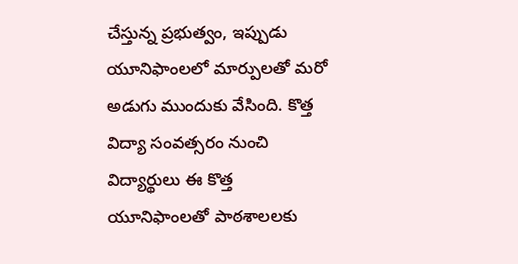చేస్తున్న ప్రభుత్వం, ఇప్పుడు యూనిఫాంలలో మార్పులతో మరో అడుగు ముందుకు వేసింది. కొత్త విద్యా సంవత్సరం నుంచి విద్యార్థులు ఈ కొత్త యూనిఫాంలతో పాఠశాలలకు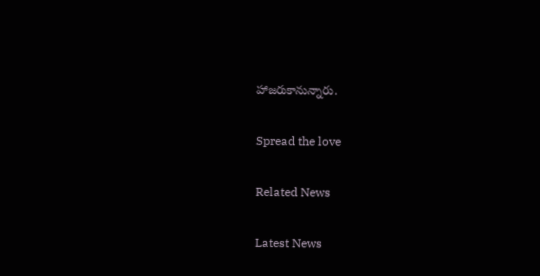హాజరుకానున్నారు.

Spread the love

Related News

Latest News